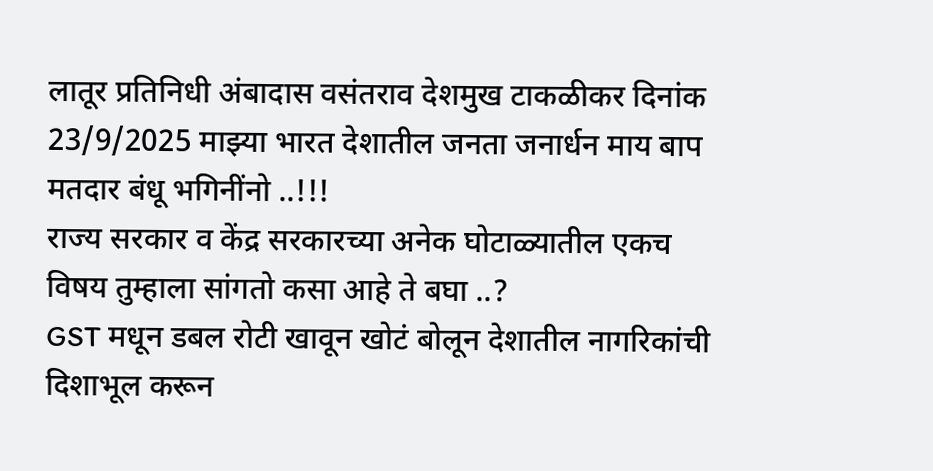लातूर प्रतिनिधी अंबादास वसंतराव देशमुख टाकळीकर दिनांक 23/9/2025 माझ्या भारत देशातील जनता जनार्धन माय बाप मतदार बंधू भगिनींनो ..!!!
राज्य सरकार व केंद्र सरकारच्या अनेक घोटाळ्यातील एकच विषय तुम्हाला सांगतो कसा आहे ते बघा ..?
GST मधून डबल रोटी खावून खोटं बोलून देशातील नागरिकांची दिशाभूल करून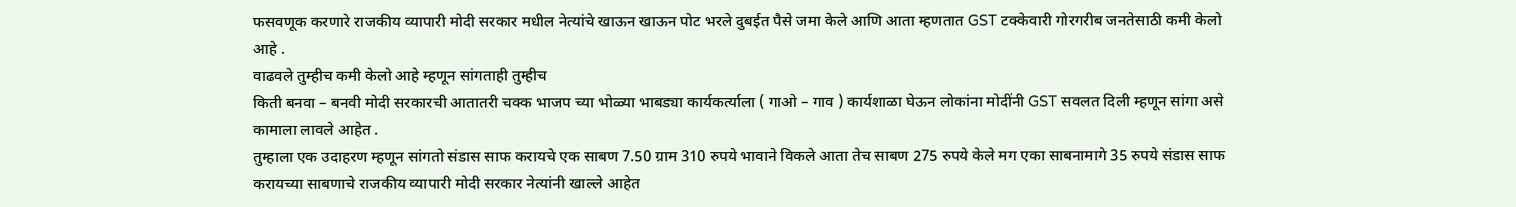फसवणूक करणारे राजकीय व्यापारी मोदी सरकार मधील नेत्यांचे खाऊन खाऊन पोट भरले दुबईत पैसे जमा केले आणि आता म्हणतात GST टक्केवारी गोरगरीब जनतेसाठी कमी केलो आहे .
वाढवले तुम्हीच कमी केलो आहे म्हणून सांगताही तुम्हीच
किती बनवा – बनवी मोदी सरकारची आतातरी चक्क भाजप च्या भोळ्या भाबड्या कार्यकर्त्याला ( गाओ – गाव ) कार्यशाळा घेऊन लोकांना मोदींनी GST सवलत दिली म्हणून सांगा असे कामाला लावले आहेत .
तुम्हाला एक उदाहरण म्हणून सांगतो संडास साफ करायचे एक साबण 7.50 ग्राम 310 रुपये भावाने विकले आता तेच साबण 275 रुपये केले मग एका साबनामागे 35 रुपये संडास साफ करायच्या साबणाचे राजकीय व्यापारी मोदी सरकार नेत्यांनी खाल्ले आहेत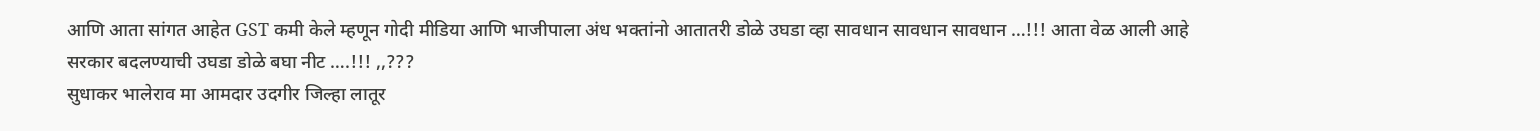आणि आता सांगत आहेत GST कमी केले म्हणून गोदी मीडिया आणि भाजीपाला अंध भक्तांनो आतातरी डोळे उघडा व्हा सावधान सावधान सावधान …!!! आता वेळ आली आहे सरकार बदलण्याची उघडा डोळे बघा नीट ….!!! ,,???
सुधाकर भालेराव मा आमदार उदगीर जिल्हा लातूर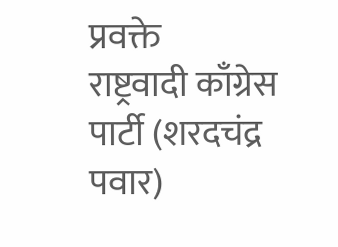प्रवक्ते
राष्ट्रवादी काँग्रेस पार्टी (शरदचंद्र पवार)